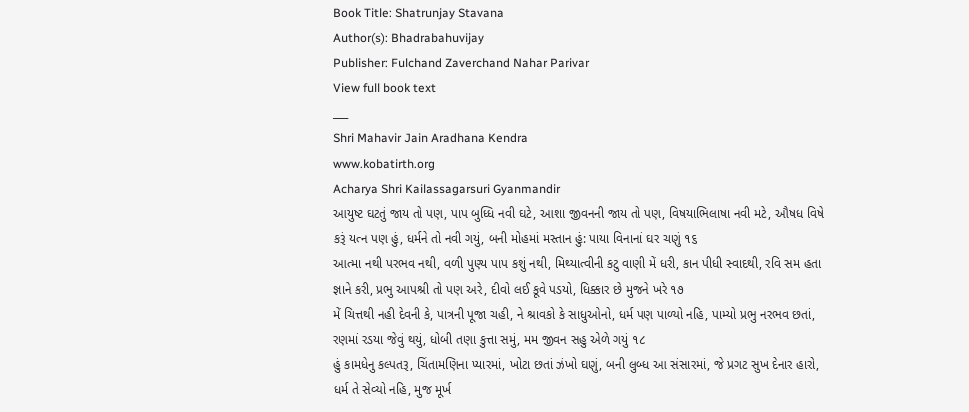Book Title: Shatrunjay Stavana
Author(s): Bhadrabahuvijay
Publisher: Fulchand Zaverchand Nahar Parivar
View full book text
___
Shri Mahavir Jain Aradhana Kendra
www.kobatirth.org
Acharya Shri Kailassagarsuri Gyanmandir
આયુષ્ટ ઘટતું જાય તો પણ, પાપ બુધ્ધિ નવી ઘટે, આશા જીવનની જાય તો પણ, વિષયાભિલાષા નવી મટે, ઔષધ વિષે કરૂં યત્ન પણ હું, ધર્મને તો નવી ગયું, બની મોહમાં મસ્તાન હું: પાયા વિનાનાં ઘર ચણું ૧૬
આત્મા નથી પરભવ નથી, વળી પુણ્ય પાપ કશું નથી, મિથ્યાત્વીની કટુ વાણી મેં ધરી, કાન પીધી સ્વાદથી, રવિ સમ હતા જ્ઞાને કરી, પ્રભુ આપશ્રી તો પણ અરે, દીવો લઈ કૂવે પડયો, ધિક્કાર છે મુજને ખરે ૧૭
મેં ચિત્તથી નહી દેવની કે, પાત્રની પૂજા ચહી, ને શ્રાવકો કે સાધુઓનો, ધર્મ પણ પાળ્યો નહિ, પામ્યો પ્રભુ નરભવ છતાં, રણમાં રડયા જેવું થયું, ધોબી તણા કુત્તા સમું, મમ જીવન સહુ એળે ગયું ૧૮
હું કામધેનુ કલ્પતરૂ, ચિંતામણિના પ્યારમાં, ખોટા છતાં ઝંખો ઘણું, બની લુબ્ધ આ સંસારમાં, જે પ્રગટ સુખ દેનાર હારો, ધર્મ તે સેવ્યો નહિ, મુજ મૂર્ખ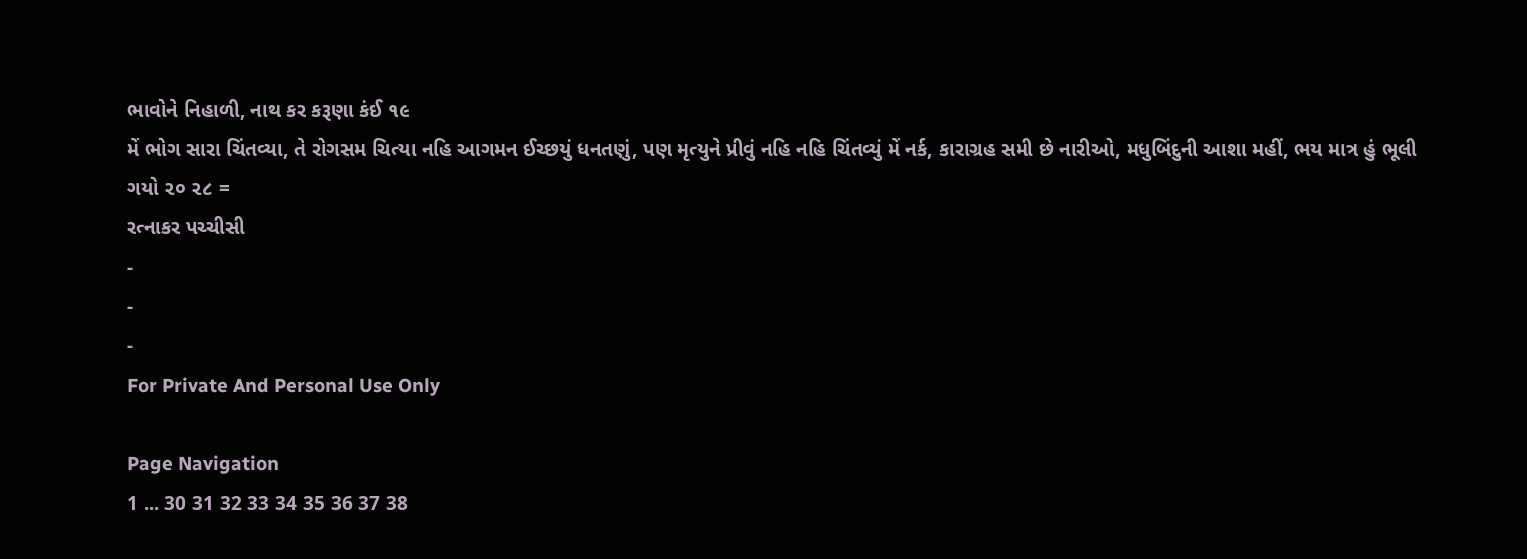ભાવોને નિહાળી, નાથ કર કરૂણા કંઈ ૧૯
મેં ભોગ સારા ચિંતવ્યા, તે રોગસમ ચિત્યા નહિ આગમન ઈચ્છયું ધનતણું, પણ મૃત્યુને પ્રીવું નહિ નહિ ચિંતવ્યું મેં નર્ક, કારાગ્રહ સમી છે નારીઓ, મધુબિંદુની આશા મહીં, ભય માત્ર હું ભૂલી ગયો ૨૦ ૨૮ =
રત્નાકર પચ્ચીસી
-
-
-
For Private And Personal Use Only

Page Navigation
1 ... 30 31 32 33 34 35 36 37 38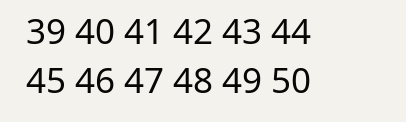39 40 41 42 43 44 45 46 47 48 49 50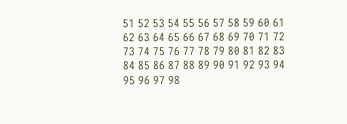51 52 53 54 55 56 57 58 59 60 61 62 63 64 65 66 67 68 69 70 71 72 73 74 75 76 77 78 79 80 81 82 83 84 85 86 87 88 89 90 91 92 93 94 95 96 97 98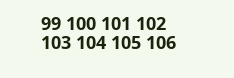99 100 101 102 103 104 105 106